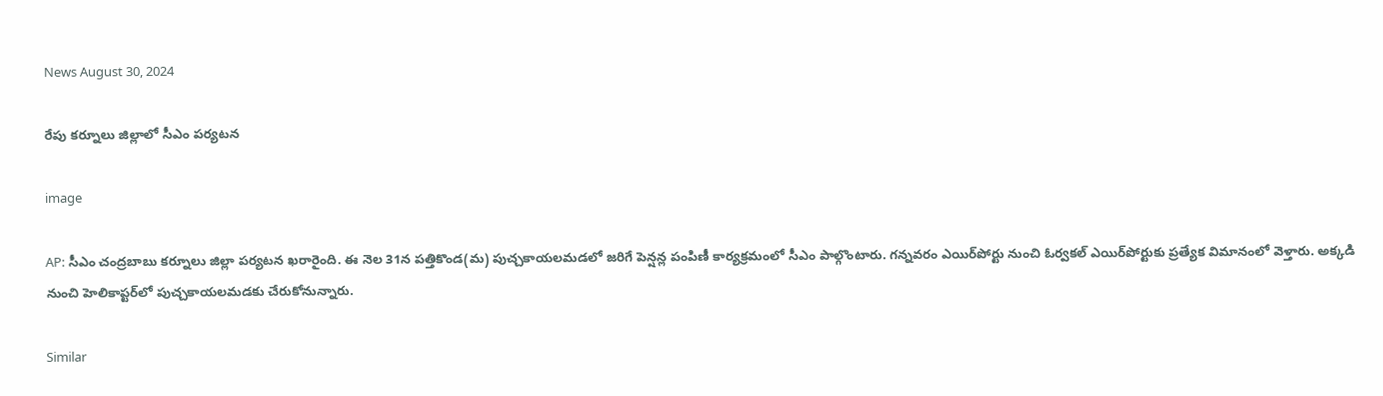News August 30, 2024

రేపు కర్నూలు జిల్లాలో సీఎం పర్యటన

image

AP: సీఎం చంద్రబాబు కర్నూలు జిల్లా పర్యటన ఖరారైంది. ఈ నెల 31న పత్తికొండ(మ) పుచ్చకాయలమడలో జరిగే పెన్షన్ల పంపిణీ కార్యక్రమంలో సీఎం పాల్గొంటారు. గన్నవరం ఎయిర్‌పోర్టు నుంచి ఓర్వకల్ ఎయిర్‌పోర్టుకు ప్రత్యేక విమానంలో వెళ్తారు. అక్కడి నుంచి హెలికాప్టర్‌లో పుచ్చకాయలమడకు చేరుకోనున్నారు.

Similar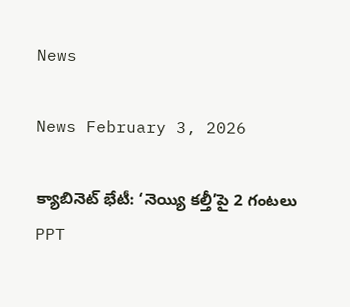News

News February 3, 2026

క్యాబినెట్ భేటీ: ‘నెయ్యి కల్తీ’పై 2 గంటలు PPT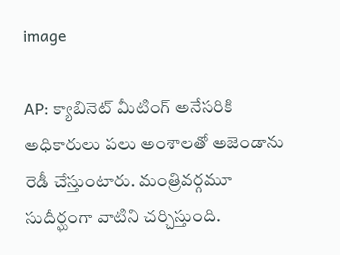image

AP: క్యాబినెట్ మీటింగ్ అనేసరికి అధికారులు పలు అంశాలతో అజెండాను రెడీ చేస్తుంటారు. మంత్రివర్గమూ సుదీర్ఘంగా వాటిని చర్చిస్తుంది.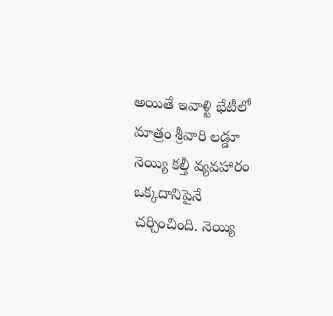అయితే ఇవాళ్టి భేటీలో మాత్రం శ్రీవారి లడ్డూ నెయ్యి కల్తీ వ్యవహారం ఒక్కదానిపైనే చర్చించింది. నెయ్యి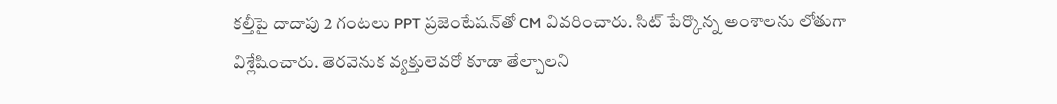కల్తీపై దాదాపు 2 గంటలు PPT ప్రజెంటేషన్‌తో CM వివరించారు. సిట్ పేర్కొన్న అంశాలను లోతుగా విశ్లేషించారు. తెరవెనుక వ్యక్తులెవరో కూడా తేల్చాలని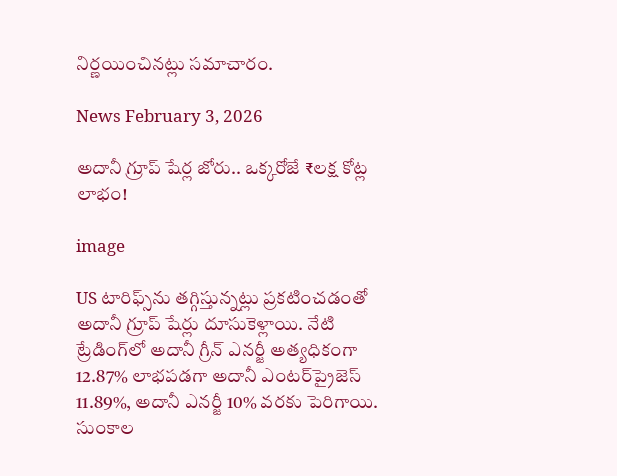నిర్ణయించినట్లు సమాచారం.

News February 3, 2026

అదానీ గ్రూప్ షేర్ల జోరు.. ఒక్కరోజే ₹లక్ష కోట్ల లాభం!

image

US టారిఫ్స్‌ను తగ్గిస్తున్నట్లు ప్రకటించడంతో అదానీ గ్రూప్ షేర్లు దూసుకెళ్లాయి. నేటి ట్రేడింగ్‌లో అదానీ గ్రీన్ ఎనర్జీ అత్యధికంగా 12.87% లాభపడగా అదానీ ఎంటర్‌ప్రైజెస్ 11.89%, అదానీ ఎనర్జీ 10% వరకు పెరిగాయి. సుంకాల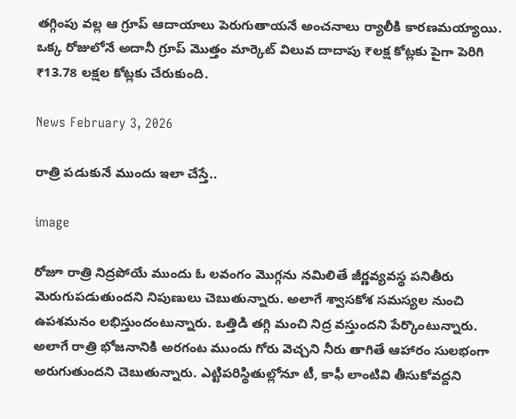తగ్గింపు వల్ల ఆ గ్రూప్ ఆదాయాలు పెరుగుతాయనే అంచనాలు ర్యాలీకి కారణమయ్యాయి. ఒక్క రోజులోనే అదానీ గ్రూప్ మొత్తం మార్కెట్ విలువ దాదాపు ₹లక్ష కోట్లకు పైగా పెరిగి ₹13.78 లక్షల కోట్లకు చేరుకుంది.

News February 3, 2026

రాత్రి పడుకునే ముందు ఇలా చేస్తే..

image

రోజూ రాత్రి నిద్రపోయే ముందు ఓ లవంగం మొగ్గను నమిలితే జీర్ణవ్యవస్థ పనితీరు మెరుగుపడుతుందని నిపుణులు చెబుతున్నారు. అలాగే శ్వాసకోశ సమస్యల నుంచి ఉపశమనం లభిస్తుందంటున్నారు. ఒత్తిడి తగ్గి మంచి నిద్ర వస్తుందని పేర్కొంటున్నారు. అలాగే రాత్రి భోజనానికి అరగంట ముందు గోరు వెచ్చని నీరు తాగితే ఆహారం సులభంగా అరుగుతుందని చెబుతున్నారు. ఎట్టిపరిస్థితుల్లోనూ టీ, కాఫీ లాంటివి తీసుకోవద్దని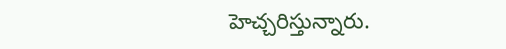హెచ్చరిస్తున్నారు.